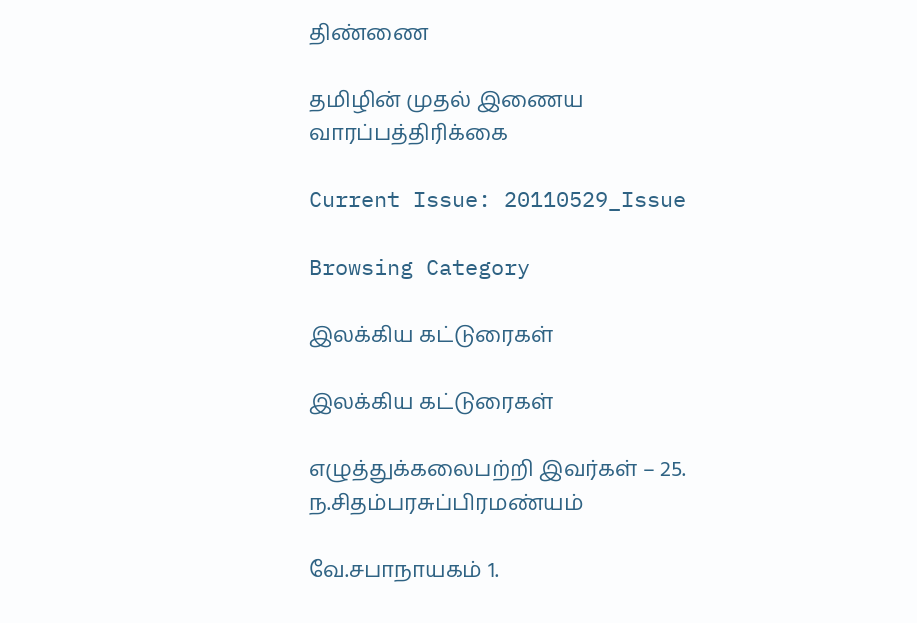திண்ணை

தமிழின் முதல் இணைய வாரப்பத்திரிக்கை

Current Issue: 20110529_Issue

Browsing Category

இலக்கிய கட்டுரைகள்

இலக்கிய கட்டுரைகள்

எழுத்துக்கலைபற்றி இவர்கள் – 25. ந.சிதம்பரசுப்பிரமண்யம்

வே.சபாநாயகம் 1.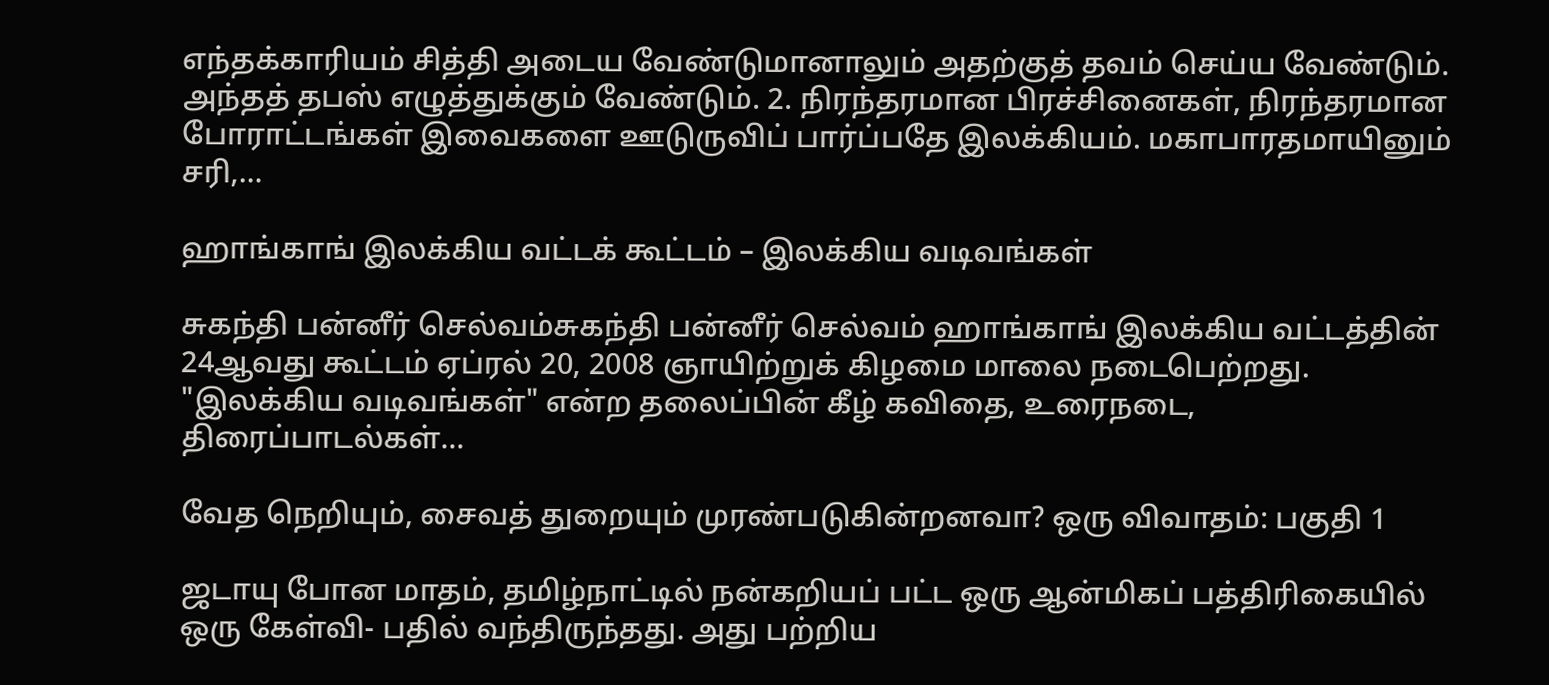எந்தக்காரியம் சித்தி அடைய வேண்டுமானாலும் அதற்குத் தவம் செய்ய வேண்டும். அந்தத் தபஸ் எழுத்துக்கும் வேண்டும். 2. நிரந்தரமான பிரச்சினைகள், நிரந்தரமான போராட்டங்கள் இவைகளை ஊடுருவிப் பார்ப்பதே இலக்கியம். மகாபாரதமாயினும் சரி,…

ஹாங்காங் இலக்கிய வட்டக் கூட்டம் – இலக்கிய வடிவங்கள்

சுகந்தி பன்னீர் செல்வம்சுகந்தி பன்னீர் செல்வம் ஹாங்காங் இலக்கிய வட்டத்தின் 24ஆவது கூட்டம் ஏப்ரல் 20, 2008 ஞாயிற்றுக் கிழமை மாலை நடைபெற்றது. "இலக்கிய வடிவங்கள்" என்ற தலைப்பின் கீழ் கவிதை, உரைநடை, திரைப்பாடல்கள்…

வேத நெறியும், சைவத் துறையும் முரண்படுகின்றனவா? ஒரு விவாதம்: பகுதி 1

ஜடாயு போன மாதம், தமிழ்நாட்டில் நன்கறியப் பட்ட ஒரு ஆன்மிகப் பத்திரிகையில் ஒரு கேள்வி- பதில் வந்திருந்தது. அது பற்றிய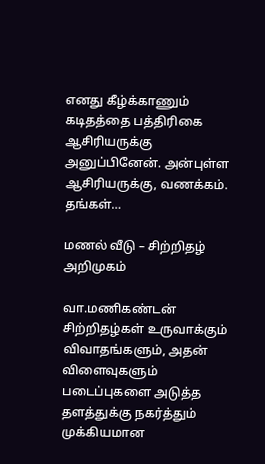எனது கீழ்க்காணும் கடிதத்தை பத்திரிகை ஆசிரியருக்கு அனுப்பினேன். அன்புள்ள ஆசிரியருக்கு, வணக்கம். தங்கள்…

மணல் வீடு – சிற்றிதழ் அறிமுகம்

வா.மணிகண்டன் சிற்றித‌ழ்க‌ள் உருவாக்கும் விவாத‌ங்க‌ளும், அத‌ன் விளைவுக‌ளும் ப‌டைப்புக‌ளை அடுத்த‌ த‌ள‌த்துக்கு ந‌க‌ர்த்தும் முக்கிய‌மான‌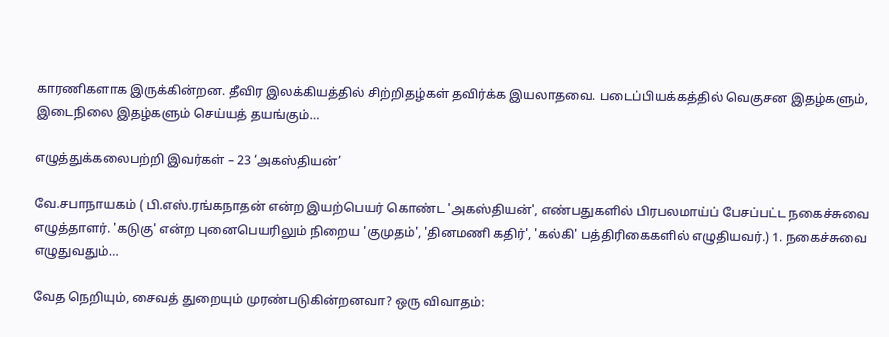கார‌ணிக‌ளாக‌ இருக்கின்ற‌ன‌. தீவிர‌ இல‌க்கிய‌த்தில் சிற்றித‌ழ்க‌ள் த‌விர்க்க‌ இய‌லாத‌வை. படைப்பியக்கத்தில் வெகுச‌ன‌ இத‌ழ்க‌ளும், இடைநிலை இத‌ழ்க‌ளும் செய்ய‌த் த‌ய‌ங்கும்…

எழுத்துக்கலைபற்றி இவர்கள் – 23 ‘அகஸ்தியன்’

வே.சபாநாயகம் ( பி.எஸ்.ரங்கநாதன் என்ற இயற்பெயர் கொண்ட 'அகஸ்தியன்', எண்பதுகளில் பிரபலமாய்ப் பேசப்பட்ட நகைச்சுவை எழுத்தாளர். 'கடுகு' என்ற புனைபெயரிலும் நிறைய 'குமுதம்', 'தினமணி கதிர்', 'கல்கி' பத்திரிகைகளில் எழுதியவர்.) 1. நகைச்சுவை எழுதுவதும்…

வேத நெறியும், சைவத் துறையும் முரண்படுகின்றனவா? ஒரு விவாதம்: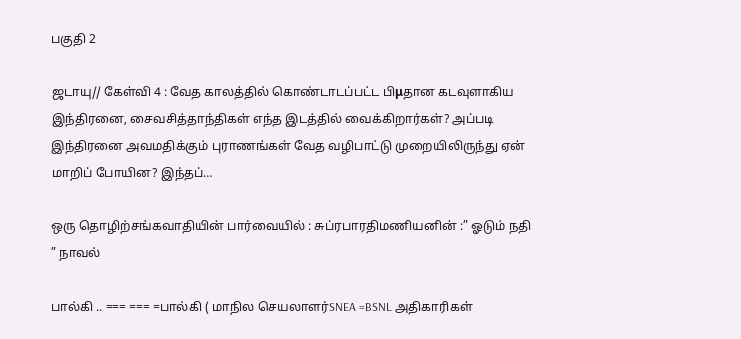பகுதி 2

ஜடாயு// கேள்வி 4 : வேத காலத்தில் கொண்டாடப்பட்ட பிμதான கடவுளாகிய இந்திரனை, சைவசித்தாந்திகள் எந்த இடத்தில் வைக்கிறார்கள்? அப்படி இந்திரனை அவமதிக்கும் புராணங்கள் வேத வழிபாட்டு முறையிலிருந்து ஏன் மாறிப் போயின? இந்தப்…

ஒரு தொழிற்சங்கவாதியின் பார்வையில் : சுப்ரபாரதிமணியனின் :” ஓடும் நதி ” நாவல்

பால்கி .. === === =பால்கி ( மாநில செயலாளர்SNEA =BSNL அதிகாரிகள்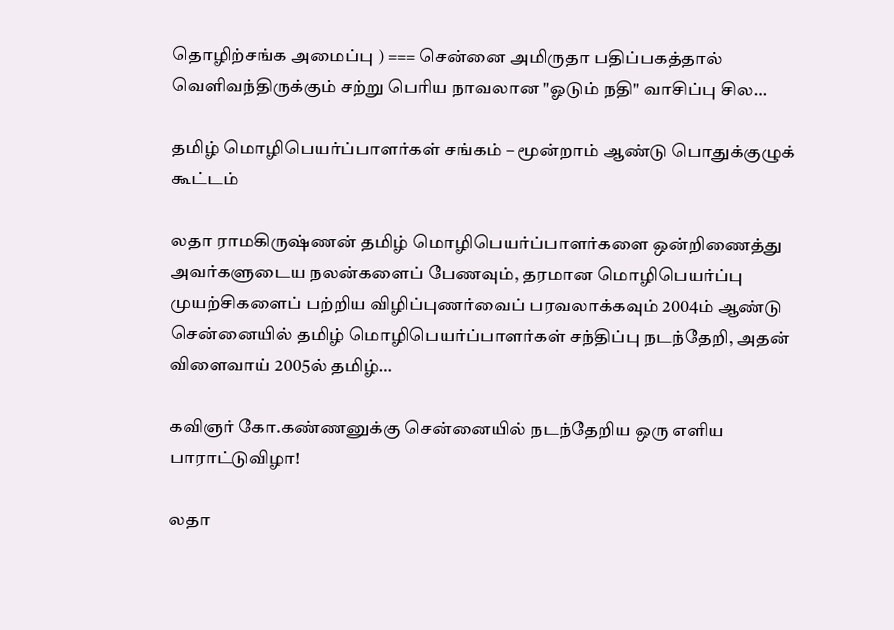தொழிற்சங்க அமைப்பு ) === சென்னை அமிருதா பதிப்பகத்தால் வெளிவந்திருக்கும் சற்று பெரிய நாவலான "ஓடும் நதி" வாசிப்பு சில…

தமிழ் மொழிபெயர்ப்பாளர்கள் சங்கம் – மூன்றாம் ஆண்டு பொதுக்குழுக் கூட்டம்

லதா ராமகிருஷ்ணன் தமிழ் மொழிபெயர்ப்பாளர்களை ஒன்றிணைத்து அவர்களுடைய நலன்களைப் பேணவும், தரமான மொழிபெயர்ப்பு முயற்சிகளைப் பற்றிய விழிப்புணர்வைப் பரவலாக்கவும் 2004ம் ஆண்டு சென்னையில் தமிழ் மொழிபெயர்ப்பாளர்கள் சந்திப்பு நடந்தேறி, அதன் விளைவாய் 2005ல் தமிழ்…

கவிஞர் கோ.கண்ணனுக்கு சென்னையில் நடந்தேறிய ஒரு எளிய பாராட்டுவிழா!

லதா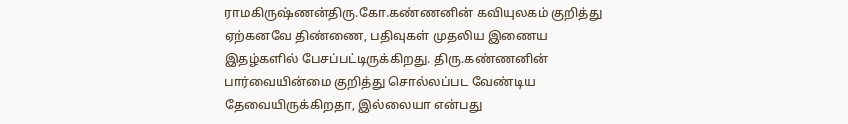ராமகிருஷ்ணன்திரு.கோ.கண்ணனின் கவியுலகம் குறித்து ஏற்கனவே திண்ணை, பதிவுகள் முதலிய இணைய இதழ்களில் பேசப்பட்டிருக்கிறது. திரு.கண்ணனின் பார்வையின்மை குறித்து சொல்லப்பட வேண்டிய தேவையிருக்கிறதா, இல்லையா என்பது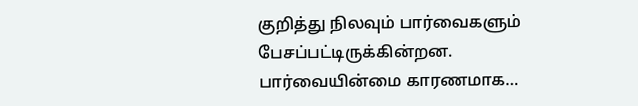குறித்து நிலவும் பார்வைகளும் பேசப்பட்டிருக்கின்றன. பார்வையின்மை காரணமாக…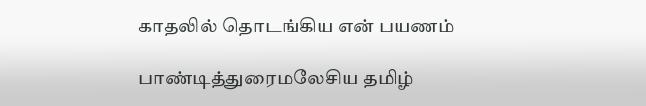காதலில் தொடங்கிய என் பயணம்

பாண்டித்துரைமலேசிய தமிழ்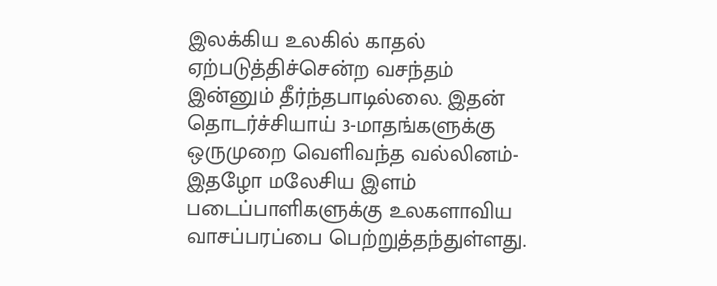இலக்கிய உலகில் காதல் ஏற்படுத்திச்சென்ற வசந்தம் இன்னும் தீர்ந்தபாடில்லை. இதன் தொடர்ச்சியாய் 3-மாதங்களுக்கு ஒருமுறை வெளிவந்த வல்லினம்-இதழோ மலேசிய இளம் படைப்பாளிகளுக்கு உலகளாவிய வாசப்பரப்பை பெற்றுத்தந்துள்ளது.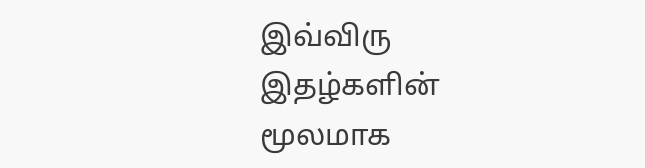இவ்விரு இதழ்களின் மூலமாக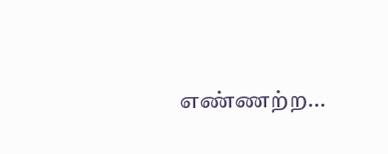எண்ணற்ற…